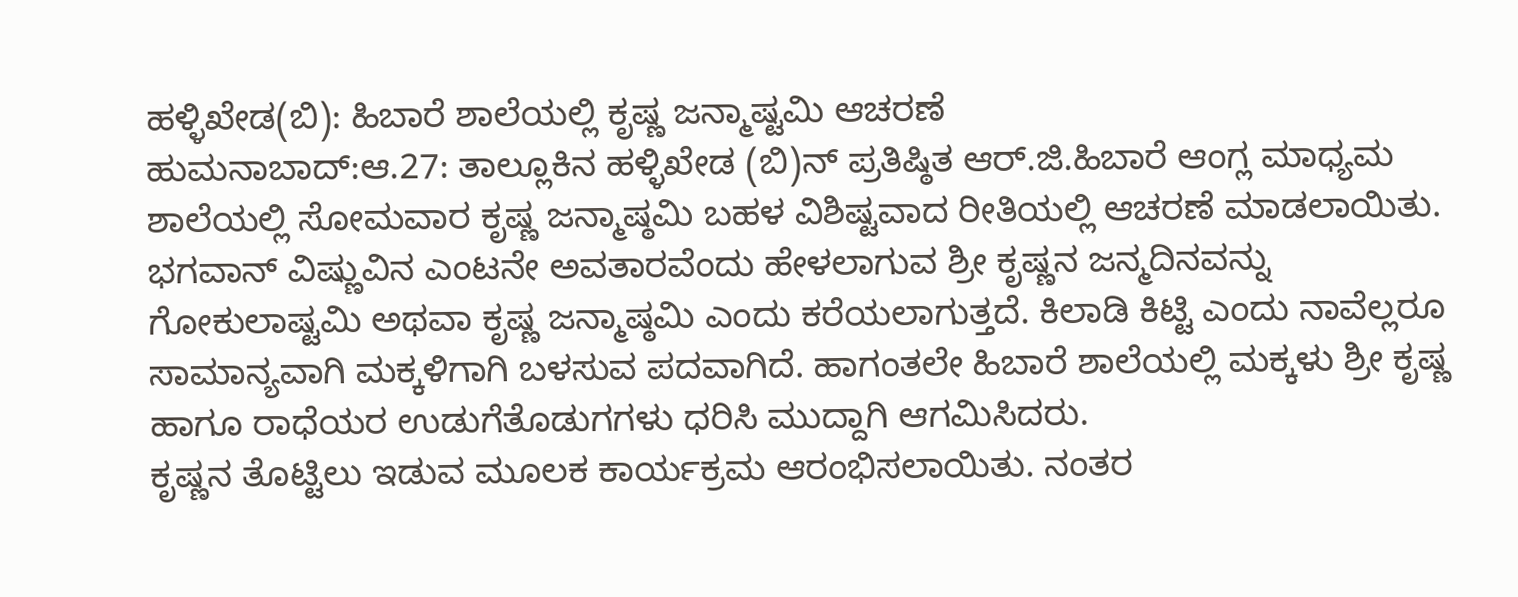ಹಳ್ಳಿಖೇಡ(ಬಿ): ಹಿಬಾರೆ ಶಾಲೆಯಲ್ಲಿ ಕೃಷ್ಣ ಜನ್ಮಾಷ್ಟಮಿ ಆಚರಣೆ
ಹುಮನಾಬಾದ್:ಆ.27: ತಾಲ್ಲೂಕಿನ ಹಳ್ಳಿಖೇಡ (ಬಿ)ನ್ ಪ್ರತಿಷ್ಠಿತ ಆರ್.ಜಿ.ಹಿಬಾರೆ ಆಂಗ್ಲ ಮಾಧ್ಯಮ ಶಾಲೆಯಲ್ಲಿ ಸೋಮವಾರ ಕೃಷ್ಣ ಜನ್ಮಾಷ್ಠಮಿ ಬಹಳ ವಿಶಿಷ್ಟವಾದ ರೀತಿಯಲ್ಲಿ ಆಚರಣೆ ಮಾಡಲಾಯಿತು.
ಭಗವಾನ್ ವಿಷ್ಣುವಿನ ಎಂಟನೇ ಅವತಾರವೆಂದು ಹೇಳಲಾಗುವ ಶ್ರೀ ಕೃಷ್ಣನ ಜನ್ಮದಿನವನ್ನು ಗೋಕುಲಾಷ್ಟಮಿ ಅಥವಾ ಕೃಷ್ಣ ಜನ್ಮಾಷ್ಠಮಿ ಎಂದು ಕರೆಯಲಾಗುತ್ತದೆ. ಕಿಲಾಡಿ ಕಿಟ್ಟಿ ಎಂದು ನಾವೆಲ್ಲರೂ ಸಾಮಾನ್ಯವಾಗಿ ಮಕ್ಕಳಿಗಾಗಿ ಬಳಸುವ ಪದವಾಗಿದೆ. ಹಾಗಂತಲೇ ಹಿಬಾರೆ ಶಾಲೆಯಲ್ಲಿ ಮಕ್ಕಳು ಶ್ರೀ ಕೃಷ್ಣ ಹಾಗೂ ರಾಧೆಯರ ಉಡುಗೆತೊಡುಗಗಳು ಧರಿಸಿ ಮುದ್ದಾಗಿ ಆಗಮಿಸಿದರು.
ಕೃಷ್ಣನ ತೊಟ್ಟಿಲು ಇಡುವ ಮೂಲಕ ಕಾರ್ಯಕ್ರಮ ಆರಂಭಿಸಲಾಯಿತು. ನಂತರ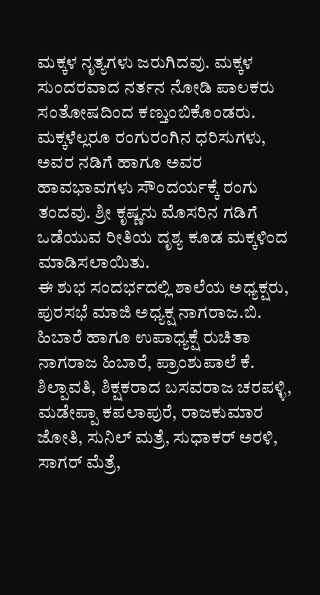ಮಕ್ಕಳ ನೃತ್ಯಗಳು ಜರುಗಿದವು. ಮಕ್ಕಳ ಸುಂದರವಾದ ನರ್ತನ ನೋಡಿ ಪಾಲಕರು ಸಂತೋಷದಿಂದ ಕಣ್ತುಂಬಿಕೊಂಡರು. ಮಕ್ಕಳೆಲ್ಲರೂ ರಂಗುರಂಗಿನ ಧರಿಸುಗಳು, ಅವರ ನಡಿಗೆ ಹಾಗೂ ಅವರ ಹಾವಭಾವಗಳು ಸೌಂದರ್ಯಕ್ಕೆ ರಂಗು ತಂದವು. ಶ್ರೀ ಕೃಷ್ಣನು ಮೊಸರಿನ ಗಡಿಗೆ ಒಡೆಯುವ ರೀತಿಯ ದೃಶ್ಯ ಕೂಡ ಮಕ್ಕಳಿಂದ ಮಾಡಿಸಲಾಯಿತು.
ಈ ಶುಭ ಸಂದರ್ಭದಲ್ಲಿ ಶಾಲೆಯ ಅಧ್ಯಕ್ಷರು, ಪುರಸಭೆ ಮಾಜಿ ಅಧ್ಯಕ್ಷ ನಾಗರಾಜ.ಬಿ. ಹಿಬಾರೆ ಹಾಗೂ ಉಪಾಧ್ಯಕ್ಷೆ ರುಚಿತಾ ನಾಗರಾಜ ಹಿಬಾರೆ, ಪ್ರಾಂಶುಪಾಲೆ ಕೆ. ಶಿಲ್ಪಾವತಿ, ಶಿಕ್ಷಕರಾದ ಬಸವರಾಜ ಚರಪಳ್ಳಿ, ಮಡೇಪ್ಪಾ ಕಪಲಾಪುರೆ, ರಾಜಕುಮಾರ ಜೋತಿ, ಸುನಿಲ್ ಮತ್ರೆ, ಸುಧಾಕರ್ ಅರಳಿ, ಸಾಗರ್ ಮೆತ್ರೆ,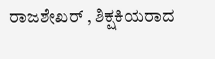ರಾಜಶೇಖರ್ , ಶಿಕ್ಷಕಿಯರಾದ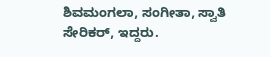ಶಿವಮಂಗಲಾ, ಸಂಗೀತಾ, ಸ್ವಾತಿ ಸೇರಿಕರ್, ಇದ್ದರು.